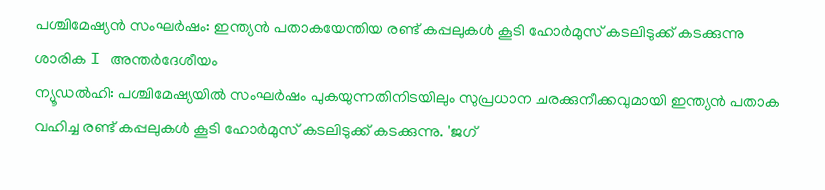പശ്ചിമേഷ്യൻ സംഘർഷം: ഇന്ത്യൻ പതാകയേന്തിയ രണ്ട് കപ്പലുകൾ കൂടി ഹോർമുസ് കടലിടുക്ക് കടക്കുന്നു
ശാരിക I അന്തർദേശീയം
ന്യൂഡൽഹി: പശ്ചിമേഷ്യയിൽ സംഘർഷം പുകയുന്നതിനിടയിലും സുപ്രധാന ചരക്കുനീക്കവുമായി ഇന്ത്യൻ പതാക വഹിച്ച രണ്ട് കപ്പലുകൾ കൂടി ഹോർമുസ് കടലിടുക്ക് കടക്കുന്നു. 'ജഗ്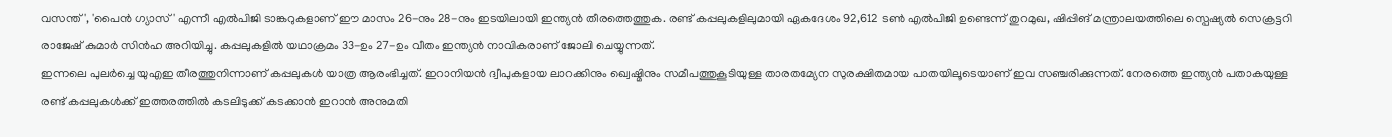വസന്ത്', 'പൈൻ ഗ്യാസ്' എന്നീ എൽപിജി ടാങ്കറുകളാണ് ഈ മാസം 26-നും 28-നും ഇടയിലായി ഇന്ത്യൻ തീരത്തെത്തുക. രണ്ട് കപ്പലുകളിലുമായി ഏകദേശം 92,612 ടൺ എൽപിജി ഉണ്ടെന്ന് തുറമുഖ, ഷിപ്പിങ് മന്ത്രാലയത്തിലെ സ്പെഷ്യൽ സെക്രട്ടറി രാജേഷ് കുമാർ സിൻഹ അറിയിച്ചു. കപ്പലുകളിൽ യഥാക്രമം 33-ഉം 27-ഉം വീതം ഇന്ത്യൻ നാവികരാണ് ജോലി ചെയ്യുന്നത്.
ഇന്നലെ പുലർച്ചെ യുഎഇ തീരത്തുനിന്നാണ് കപ്പലുകൾ യാത്ര ആരംഭിച്ചത്. ഇറാനിയൻ ദ്വീപുകളായ ലാറക്കിനും ഖ്വെഷ്മിനും സമീപത്തുകൂടിയുള്ള താരതമ്യേന സുരക്ഷിതമായ പാതയിലൂടെയാണ് ഇവ സഞ്ചരിക്കുന്നത്. നേരത്തെ ഇന്ത്യൻ പതാകയുള്ള രണ്ട് കപ്പലുകൾക്ക് ഇത്തരത്തിൽ കടലിടുക്ക് കടക്കാൻ ഇറാൻ അനുമതി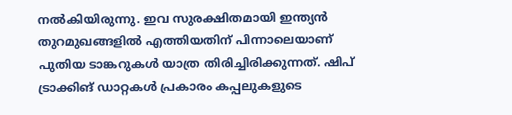നൽകിയിരുന്നു. ഇവ സുരക്ഷിതമായി ഇന്ത്യൻ തുറമുഖങ്ങളിൽ എത്തിയതിന് പിന്നാലെയാണ് പുതിയ ടാങ്കറുകൾ യാത്ര തിരിച്ചിരിക്കുന്നത്. ഷിപ് ട്രാക്കിങ് ഡാറ്റകൾ പ്രകാരം കപ്പലുകളുടെ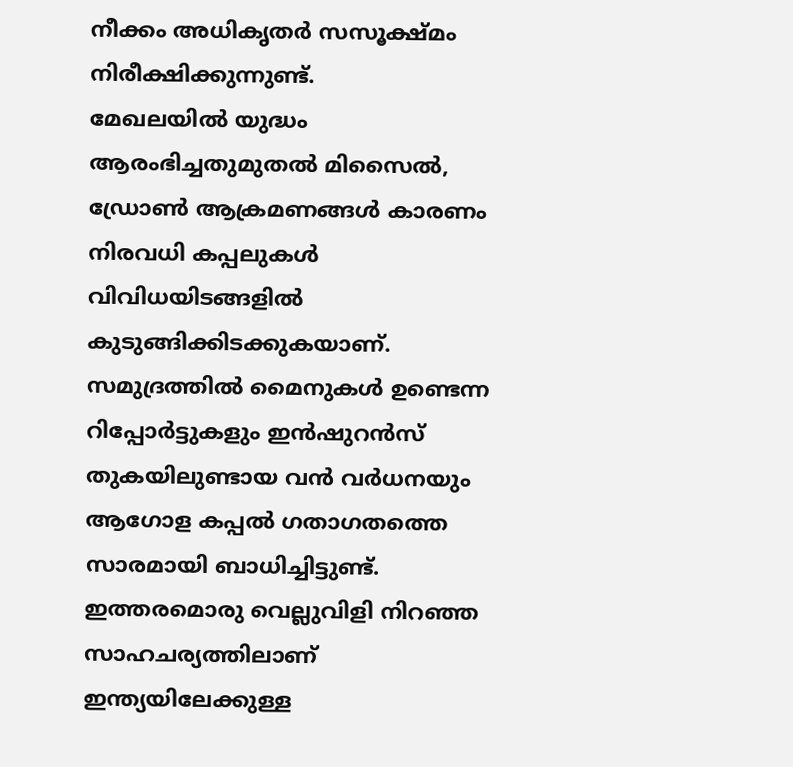നീക്കം അധികൃതർ സസൂക്ഷ്മം നിരീക്ഷിക്കുന്നുണ്ട്.
മേഖലയിൽ യുദ്ധം ആരംഭിച്ചതുമുതൽ മിസൈൽ, ഡ്രോൺ ആക്രമണങ്ങൾ കാരണം നിരവധി കപ്പലുകൾ വിവിധയിടങ്ങളിൽ കുടുങ്ങിക്കിടക്കുകയാണ്. സമുദ്രത്തിൽ മൈനുകൾ ഉണ്ടെന്ന റിപ്പോർട്ടുകളും ഇൻഷുറൻസ് തുകയിലുണ്ടായ വൻ വർധനയും ആഗോള കപ്പൽ ഗതാഗതത്തെ സാരമായി ബാധിച്ചിട്ടുണ്ട്. ഇത്തരമൊരു വെല്ലുവിളി നിറഞ്ഞ സാഹചര്യത്തിലാണ് ഇന്ത്യയിലേക്കുള്ള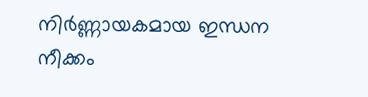നിർണ്ണായകമായ ഇന്ധന നീക്കം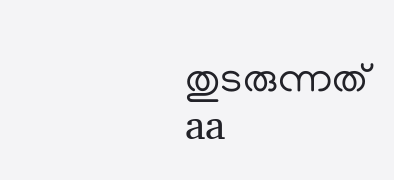തുടരുന്നത്
aa